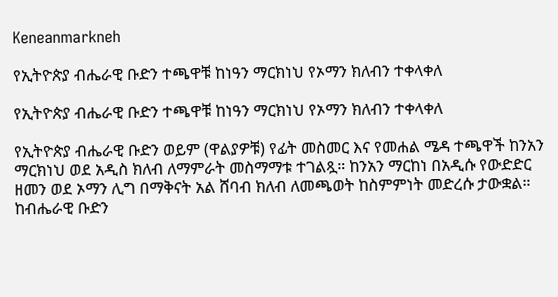Keneanmarkneh

የኢትዮጵያ ብሔራዊ ቡድን ተጫዋቹ ከነዓን ማርክነህ የኦማን ክለብን ተቀላቀለ

የኢትዮጵያ ብሔራዊ ቡድን ተጫዋቹ ከነዓን ማርክነህ የኦማን ክለብን ተቀላቀለ

የኢትዮጵያ ብሔራዊ ቡድን ወይም (ዋልያዎቹ) የፊት መስመር እና የመሐል ሜዳ ተጫዋች ከንአን ማርክነህ ወደ አዲስ ክለብ ለማምራት መስማማቱ ተገልጿ። ከንአን ማርከነ በአዲሱ የውድድር ዘመን ወደ ኦማን ሊግ በማቅናት አል ሸባብ ክለብ ለመጫወት ከስምምነት መድረሱ ታውቋል። ከብሔራዊ ቡድን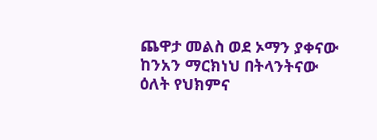ጨዋታ መልስ ወደ ኦማን ያቀናው ከንአን ማርክነህ በትላንትናው ዕለት የህክምና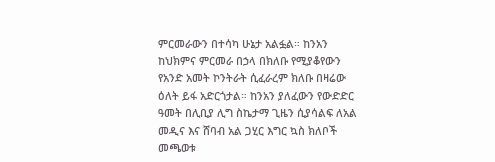ምርመራውን በተሳካ ሁኔታ አልፏል። ከንአን ከህክምና ምርመራ በኃላ በክለቡ የሚያቆየውን የአንድ አመት ኮንትራት ሲፈራረም ክለቡ በዛሬው ዕለት ይፋ አድርጎታል። ከንአን ያለፈውን የውድድር ዓመት በሊቢያ ሊግ ስኬታማ ጊዜን ሲያሳልፍ ለአል መዲና እና ሸባብ አል ጋሂር እግር ኳስ ክለቦች መጫወቱ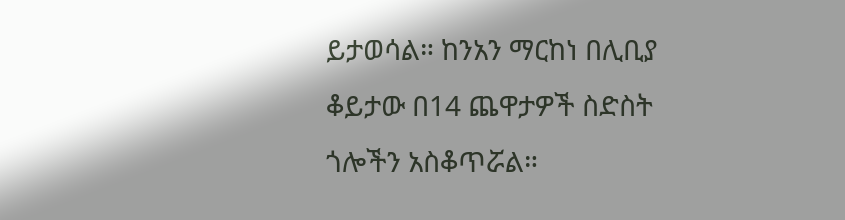ይታወሳል። ከንአን ማርከነ በሊቢያ ቆይታው በ14 ጨዋታዎች ስድስት ጎሎችን አስቆጥሯል።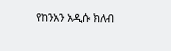የከንአን አዲሱ ክለብ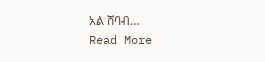አል ሸባብ…
Read More